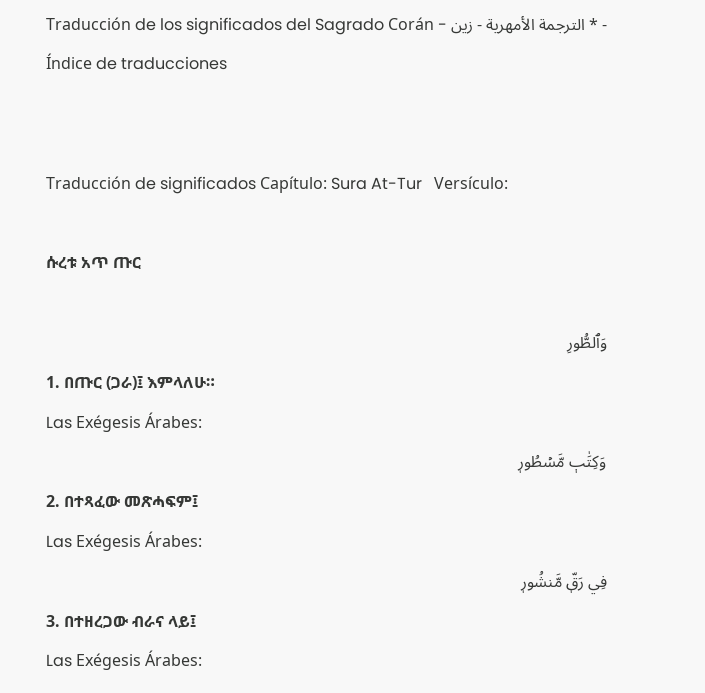Traducción de los significados del Sagrado Corán - الترجمة الأمهرية - زين * - Índice de traducciones


Traducción de significados Capítulo: Sura At-Tur   Versículo:

ሱረቱ አጥ ጡር

وَٱلطُّورِ
1. በጡር (ጋራ)፤ እምላለሁ።
Las Exégesis Árabes:
وَكِتَٰبٖ مَّسۡطُورٖ
2. በተጻፈው መጽሓፍም፤
Las Exégesis Árabes:
فِي رَقّٖ مَّنشُورٖ
3. በተዘረጋው ብራና ላይ፤
Las Exégesis Árabes: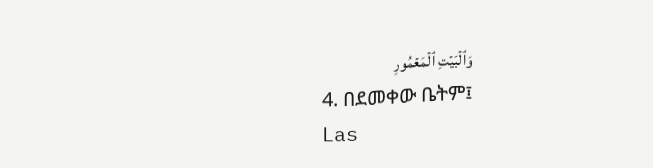وَٱلۡبَيۡتِ ٱلۡمَعۡمُورِ
4. በደመቀው ቤትም፤
Las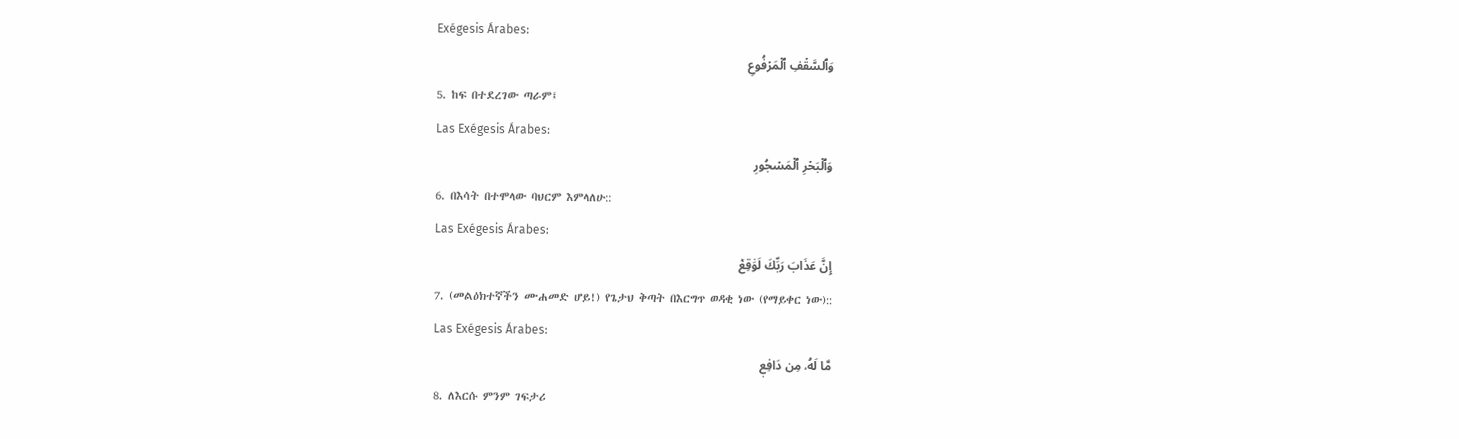Exégesis Árabes:
وَٱلسَّقۡفِ ٱلۡمَرۡفُوعِ
5. ከፍ በተደረገው ጣራም፤
Las Exégesis Árabes:
وَٱلۡبَحۡرِ ٱلۡمَسۡجُورِ
6. በእሳት በተሞላው ባህርም እምላለሁ::
Las Exégesis Árabes:
إِنَّ عَذَابَ رَبِّكَ لَوَٰقِعٞ
7. (መልዕክተኛችን ሙሐመድ ሆይ!) የጌታህ ቅጣት በእርግጥ ወዳቂ ነው (የማይቀር ነው)::
Las Exégesis Árabes:
مَّا لَهُۥ مِن دَافِعٖ
8. ለእርሱ ምንም ገፍታሪ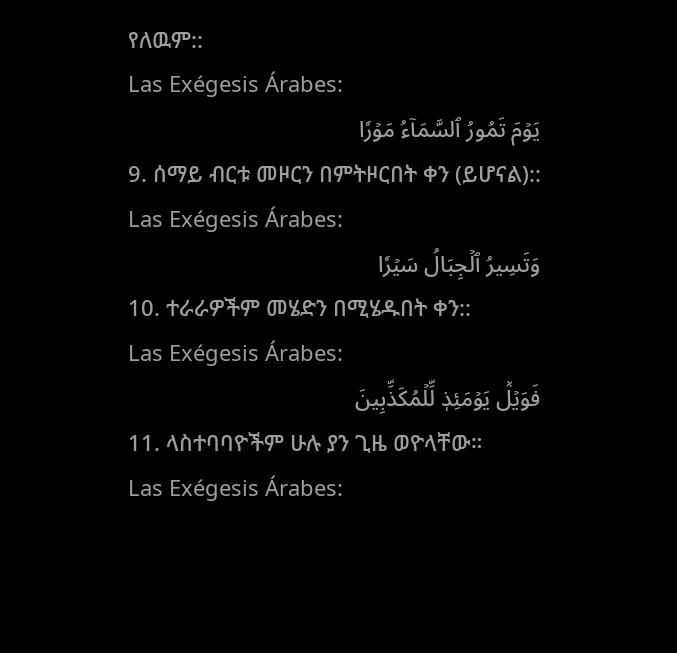የለዉም::
Las Exégesis Árabes:
يَوۡمَ تَمُورُ ٱلسَّمَآءُ مَوۡرٗا
9. ሰማይ ብርቱ መዞርን በምትዞርበት ቀን (ይሆናል)::
Las Exégesis Árabes:
وَتَسِيرُ ٱلۡجِبَالُ سَيۡرٗا
10. ተራራዎችም መሄድን በሚሄዱበት ቀን::
Las Exégesis Árabes:
فَوَيۡلٞ يَوۡمَئِذٖ لِّلۡمُكَذِّبِينَ
11. ላስተባባዮችም ሁሉ ያን ጊዜ ወዮላቸው።
Las Exégesis Árabes: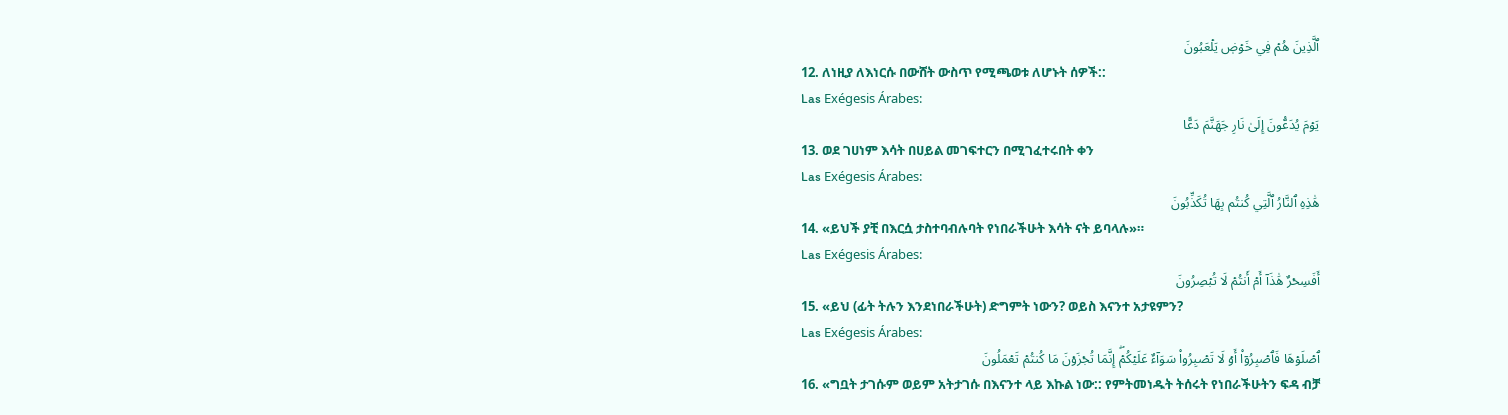ٱلَّذِينَ هُمۡ فِي خَوۡضٖ يَلۡعَبُونَ
12. ለነዚያ ለእነርሱ በውሸት ውስጥ የሚጫወቱ ለሆኑት ሰዎች::
Las Exégesis Árabes:
يَوۡمَ يُدَعُّونَ إِلَىٰ نَارِ جَهَنَّمَ دَعًّا
13. ወደ ገሀነም እሳት በሀይል መገፍተርን በሚገፈተሩበት ቀን
Las Exégesis Árabes:
هَٰذِهِ ٱلنَّارُ ٱلَّتِي كُنتُم بِهَا تُكَذِّبُونَ
14. «ይህች ያቺ በእርሷ ታስተባብሉባት የነበራችሁት እሳት ናት ይባላሉ»።
Las Exégesis Árabes:
أَفَسِحۡرٌ هَٰذَآ أَمۡ أَنتُمۡ لَا تُبۡصِرُونَ
15. «ይህ (ፊት ትሉን እንደነበራችሁት) ድግምት ነውን? ወይስ እናንተ አታዩምን?
Las Exégesis Árabes:
ٱصۡلَوۡهَا فَٱصۡبِرُوٓاْ أَوۡ لَا تَصۡبِرُواْ سَوَآءٌ عَلَيۡكُمۡۖ إِنَّمَا تُجۡزَوۡنَ مَا كُنتُمۡ تَعۡمَلُونَ
16. «ግቧት ታገሱም ወይም አትታገሱ በእናንተ ላይ እኩል ነው:: የምትመነዱት ትሰሩት የነበራችሁትን ፍዳ ብቻ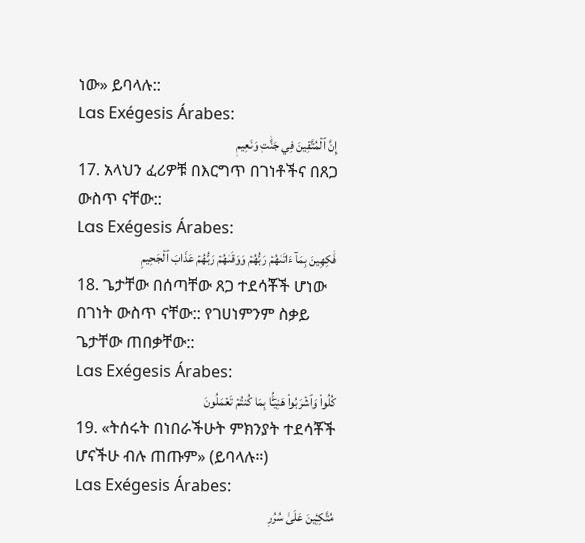ነው» ይባላሉ::
Las Exégesis Árabes:
إِنَّ ٱلۡمُتَّقِينَ فِي جَنَّٰتٖ وَنَعِيمٖ
17. አላህን ፈሪዎቹ በእርግጥ በገነቶችና በጸጋ ውስጥ ናቸው::
Las Exégesis Árabes:
فَٰكِهِينَ بِمَآ ءَاتَىٰهُمۡ رَبُّهُمۡ وَوَقَىٰهُمۡ رَبُّهُمۡ عَذَابَ ٱلۡجَحِيمِ
18. ጌታቸው በሰጣቸው ጸጋ ተደሳቾች ሆነው በገነት ውስጥ ናቸው:: የገሀነምንም ስቃይ ጌታቸው ጠበቃቸው::
Las Exégesis Árabes:
كُلُواْ وَٱشۡرَبُواْ هَنِيٓـَٔۢا بِمَا كُنتُمۡ تَعۡمَلُونَ
19. «ትሰሩት በነበራችሁት ምክንያት ተደሳቾች ሆናችሁ ብሉ ጠጡም» (ይባላሉ።)
Las Exégesis Árabes:
مُتَّكِـِٔينَ عَلَىٰ سُرُرٖ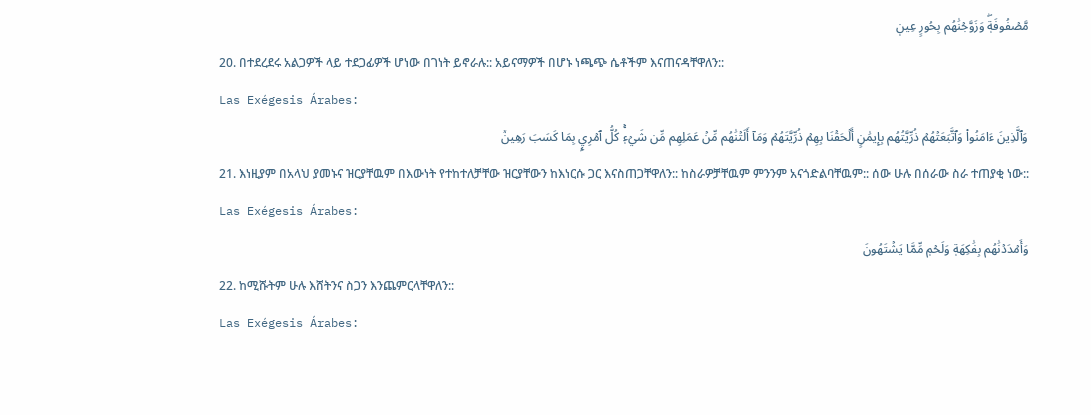مَّصۡفُوفَةٖۖ وَزَوَّجۡنَٰهُم بِحُورٍ عِينٖ
20. በተደረደሩ አልጋዎች ላይ ተደጋፊዎች ሆነው በገነት ይኖራሉ:: አይናማዎች በሆኑ ነጫጭ ሴቶችም እናጠናዳቸዋለን::
Las Exégesis Árabes:
وَٱلَّذِينَ ءَامَنُواْ وَٱتَّبَعَتۡهُمۡ ذُرِّيَّتُهُم بِإِيمَٰنٍ أَلۡحَقۡنَا بِهِمۡ ذُرِّيَّتَهُمۡ وَمَآ أَلَتۡنَٰهُم مِّنۡ عَمَلِهِم مِّن شَيۡءٖۚ كُلُّ ٱمۡرِيِٕۭ بِمَا كَسَبَ رَهِينٞ
21. እነዚያም በአላህ ያመኑና ዝርያቸዉም በእውነት የተከተለቻቸው ዝርያቸውን ከእነርሱ ጋር እናስጠጋቸዋለን:: ከስራዎቻቸዉም ምንንም አናጎድልባቸዉም:: ሰው ሁሉ በሰራው ስራ ተጠያቂ ነው::
Las Exégesis Árabes:
وَأَمۡدَدۡنَٰهُم بِفَٰكِهَةٖ وَلَحۡمٖ مِّمَّا يَشۡتَهُونَ
22. ከሚሹትም ሁሉ እሸትንና ስጋን እንጨምርላቸዋለን::
Las Exégesis Árabes: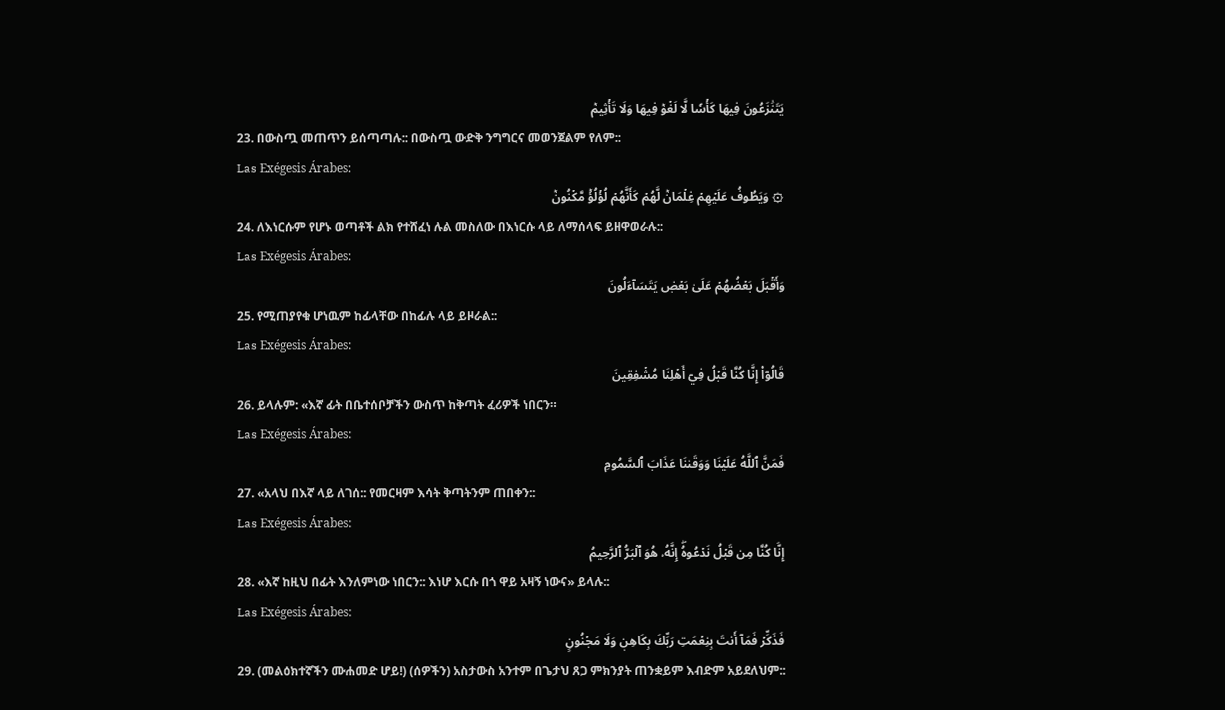يَتَنَٰزَعُونَ فِيهَا كَأۡسٗا لَّا لَغۡوٞ فِيهَا وَلَا تَأۡثِيمٞ
23. በውስጧ መጠጥን ይሰጣጣሉ:: በውስጧ ውድቅ ንግግርና መወንጀልም የለም::
Las Exégesis Árabes:
۞ وَيَطُوفُ عَلَيۡهِمۡ غِلۡمَانٞ لَّهُمۡ كَأَنَّهُمۡ لُؤۡلُؤٞ مَّكۡنُونٞ
24. ለእነርሱም የሆኑ ወጣቶች ልክ የተሸፈነ ሉል መስለው በእነርሱ ላይ ለማሰላፍ ይዘዋወራሉ::
Las Exégesis Árabes:
وَأَقۡبَلَ بَعۡضُهُمۡ عَلَىٰ بَعۡضٖ يَتَسَآءَلُونَ
25. የሚጠያየቁ ሆነዉም ከፊላቸው በከፊሉ ላይ ይዞራል::
Las Exégesis Árabes:
قَالُوٓاْ إِنَّا كُنَّا قَبۡلُ فِيٓ أَهۡلِنَا مُشۡفِقِينَ
26. ይላሉም: «እኛ ፊት በቤተሰቦቻችን ውስጥ ከቅጣት ፈሪዎች ነበርን።
Las Exégesis Árabes:
فَمَنَّ ٱللَّهُ عَلَيۡنَا وَوَقَىٰنَا عَذَابَ ٱلسَّمُومِ
27. «አላህ በእኛ ላይ ለገሰ:: የመርዛም እሳት ቅጣትንም ጠበቀን::
Las Exégesis Árabes:
إِنَّا كُنَّا مِن قَبۡلُ نَدۡعُوهُۖ إِنَّهُۥ هُوَ ٱلۡبَرُّ ٱلرَّحِيمُ
28. «እኛ ከዚህ በፊት እንለምነው ነበርን:: እነሆ እርሱ በጎ ዋይ አዛኝ ነውና» ይላሉ::
Las Exégesis Árabes:
فَذَكِّرۡ فَمَآ أَنتَ بِنِعۡمَتِ رَبِّكَ بِكَاهِنٖ وَلَا مَجۡنُونٍ
29. (መልዕክተኛችን ሙሐመድ ሆይ!) (ሰዎችን) አስታውስ አንተም በጌታህ ጸጋ ምክንያት ጠንቋይም እብድም አይደለህም::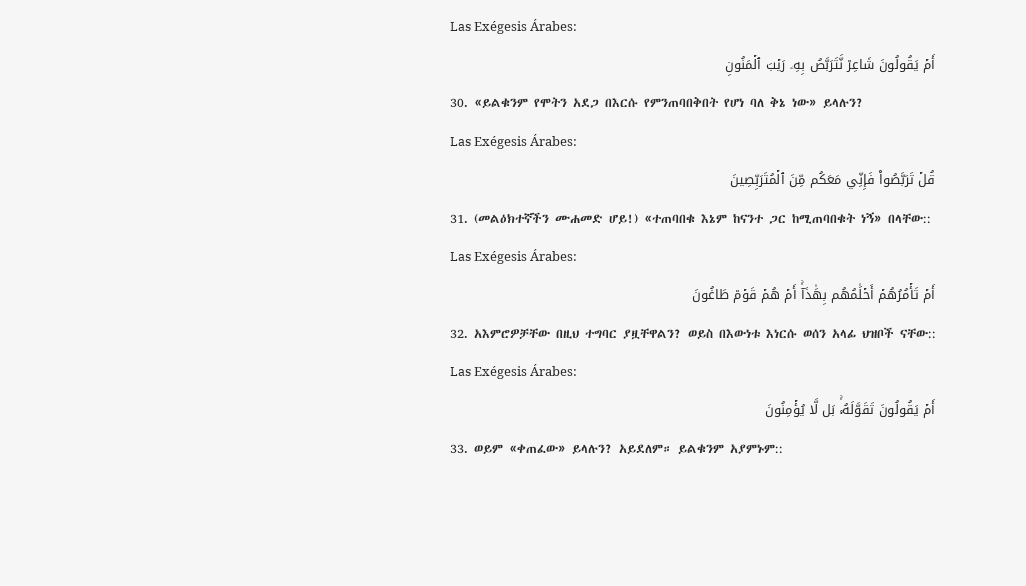Las Exégesis Árabes:
أَمۡ يَقُولُونَ شَاعِرٞ نَّتَرَبَّصُ بِهِۦ رَيۡبَ ٱلۡمَنُونِ
30. «ይልቁንም የሞትን አደጋ በእርሱ የምንጠባበቅበት የሆነ ባለ ቅኔ ነው» ይላሉን?
Las Exégesis Árabes:
قُلۡ تَرَبَّصُواْ فَإِنِّي مَعَكُم مِّنَ ٱلۡمُتَرَبِّصِينَ
31. (መልዕክተኛችን ሙሐመድ ሆይ!) «ተጠባበቁ እኔም ከናንተ ጋር ከሚጠባበቁት ነኝ» በላቸው::
Las Exégesis Árabes:
أَمۡ تَأۡمُرُهُمۡ أَحۡلَٰمُهُم بِهَٰذَآۚ أَمۡ هُمۡ قَوۡمٞ طَاغُونَ
32. አእምሮዎቻቸው በዚህ ተግባር ያዟቸዋልን? ወይስ በእውነቱ እነርሱ ወሰን አላፊ ህዝቦች ናቸው::
Las Exégesis Árabes:
أَمۡ يَقُولُونَ تَقَوَّلَهُۥۚ بَل لَّا يُؤۡمِنُونَ
33. ወይም «ቀጠፈው» ይላሉን? አይደለም። ይልቁንም አያምኑም::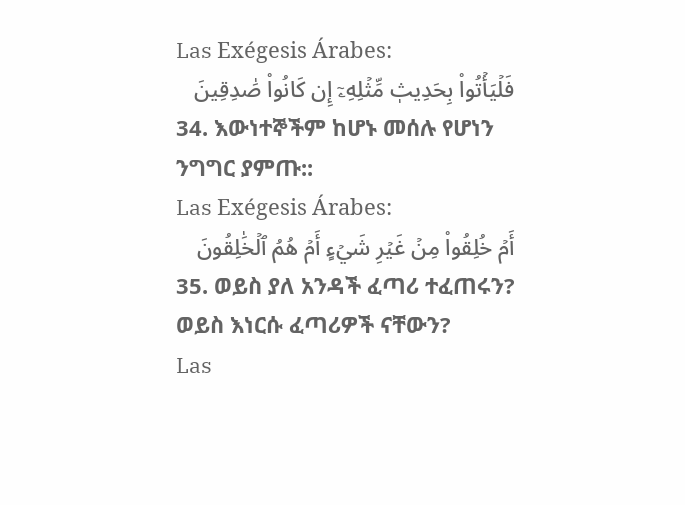Las Exégesis Árabes:
فَلۡيَأۡتُواْ بِحَدِيثٖ مِّثۡلِهِۦٓ إِن كَانُواْ صَٰدِقِينَ
34. እውነተኞችም ከሆኑ መሰሉ የሆነን ንግግር ያምጡ::
Las Exégesis Árabes:
أَمۡ خُلِقُواْ مِنۡ غَيۡرِ شَيۡءٍ أَمۡ هُمُ ٱلۡخَٰلِقُونَ
35. ወይስ ያለ አንዳች ፈጣሪ ተፈጠሩን? ወይስ እነርሱ ፈጣሪዎች ናቸውን?
Las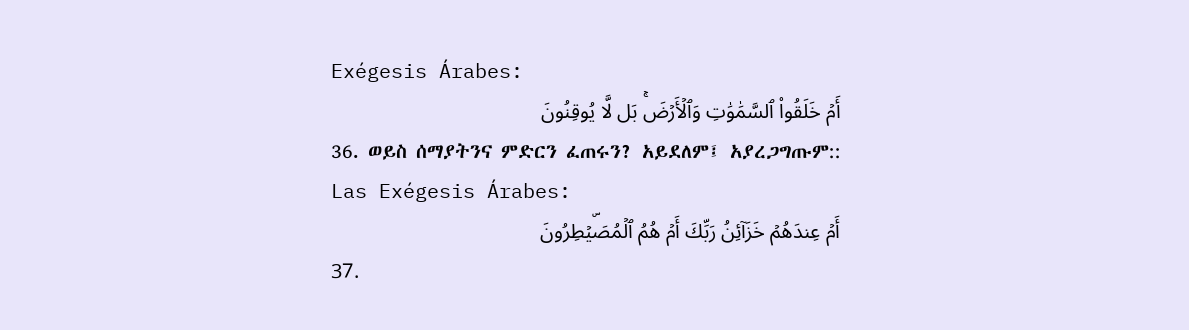Exégesis Árabes:
أَمۡ خَلَقُواْ ٱلسَّمَٰوَٰتِ وَٱلۡأَرۡضَۚ بَل لَّا يُوقِنُونَ
36. ወይስ ሰማያትንና ምድርን ፈጠሩን? አይደለም፤ አያረጋግጡም::
Las Exégesis Árabes:
أَمۡ عِندَهُمۡ خَزَآئِنُ رَبِّكَ أَمۡ هُمُ ٱلۡمُصَۜيۡطِرُونَ
37.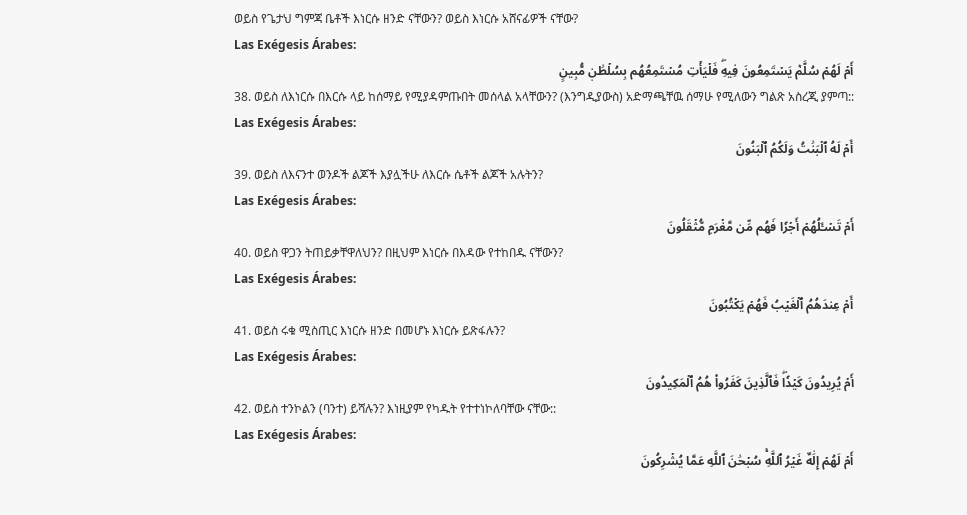ወይስ የጌታህ ግምጃ ቤቶች እነርሱ ዘንድ ናቸውን? ወይስ እነርሱ አሸናፊዎች ናቸው?
Las Exégesis Árabes:
أَمۡ لَهُمۡ سُلَّمٞ يَسۡتَمِعُونَ فِيهِۖ فَلۡيَأۡتِ مُسۡتَمِعُهُم بِسُلۡطَٰنٖ مُّبِينٍ
38. ወይስ ለእነርሱ በእርሱ ላይ ከሰማይ የሚያዳምጡበት መሰላል አላቸውን? (እንግዲያውስ) አድማጫቸዉ ሰማሁ የሚለውን ግልጽ አስረጂ ያምጣ::
Las Exégesis Árabes:
أَمۡ لَهُ ٱلۡبَنَٰتُ وَلَكُمُ ٱلۡبَنُونَ
39. ወይስ ለእናንተ ወንዶች ልጆች እያሏችሁ ለእርሱ ሴቶች ልጆች አሉትን?
Las Exégesis Árabes:
أَمۡ تَسۡـَٔلُهُمۡ أَجۡرٗا فَهُم مِّن مَّغۡرَمٖ مُّثۡقَلُونَ
40. ወይስ ዋጋን ትጠይቃቸዋለህን? በዚህም እነርሱ በእዳው የተከበዱ ናቸውን?
Las Exégesis Árabes:
أَمۡ عِندَهُمُ ٱلۡغَيۡبُ فَهُمۡ يَكۡتُبُونَ
41. ወይስ ሩቁ ሚስጢር እነርሱ ዘንድ በመሆኑ እነርሱ ይጽፋሉን?
Las Exégesis Árabes:
أَمۡ يُرِيدُونَ كَيۡدٗاۖ فَٱلَّذِينَ كَفَرُواْ هُمُ ٱلۡمَكِيدُونَ
42. ወይስ ተንኮልን (ባንተ) ይሻሉን? እነዚያም የካዱት የተተነኮለባቸው ናቸው::
Las Exégesis Árabes:
أَمۡ لَهُمۡ إِلَٰهٌ غَيۡرُ ٱللَّهِۚ سُبۡحَٰنَ ٱللَّهِ عَمَّا يُشۡرِكُونَ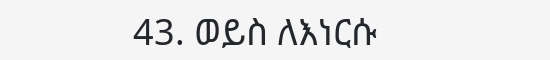43. ወይስ ለእነርሱ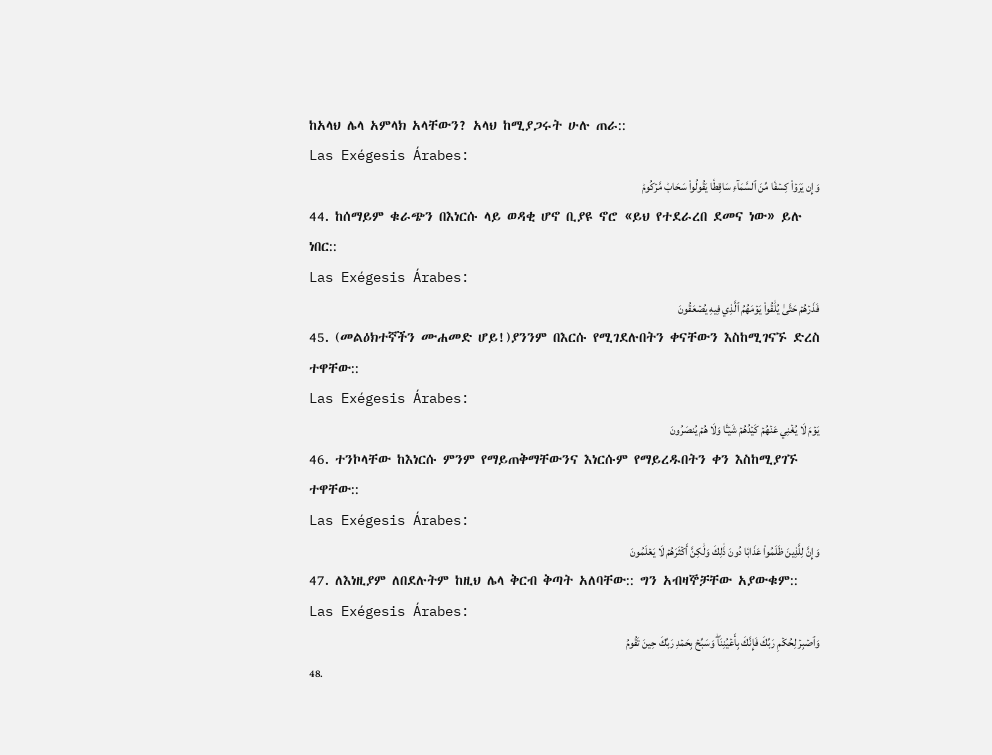ከአላህ ሌላ አምላክ አላቸውን? አላህ ከሚያጋሩት ሁሉ ጠራ::
Las Exégesis Árabes:
وَإِن يَرَوۡاْ كِسۡفٗا مِّنَ ٱلسَّمَآءِ سَاقِطٗا يَقُولُواْ سَحَابٞ مَّرۡكُومٞ
44. ከሰማይም ቁራጭን በእነርሱ ላይ ወዳቂ ሆኖ ቢያዩ ኖሮ «ይህ የተደራረበ ደመና ነው» ይሉ ነበር::
Las Exégesis Árabes:
فَذَرۡهُمۡ حَتَّىٰ يُلَٰقُواْ يَوۡمَهُمُ ٱلَّذِي فِيهِ يُصۡعَقُونَ
45. (መልዕክተኛችን ሙሐመድ ሆይ!)ያንንም በእርሱ የሚገደሉበትን ቀናቸውን እስከሚገናኙ ድረስ ተዋቸው::
Las Exégesis Árabes:
يَوۡمَ لَا يُغۡنِي عَنۡهُمۡ كَيۡدُهُمۡ شَيۡـٔٗا وَلَا هُمۡ يُنصَرُونَ
46. ተንኮላቸው ከእነርሱ ምንም የማይጠቅማቸውንና እነርሱም የማይረዱበትን ቀን እስከሚያገኙ ተዋቸው::
Las Exégesis Árabes:
وَإِنَّ لِلَّذِينَ ظَلَمُواْ عَذَابٗا دُونَ ذَٰلِكَ وَلَٰكِنَّ أَكۡثَرَهُمۡ لَا يَعۡلَمُونَ
47. ለእነዚያም ለበደሉትም ከዚህ ሌላ ቅርብ ቅጣት አለባቸው:: ግን አብዛኞቻቸው አያውቁም::
Las Exégesis Árabes:
وَٱصۡبِرۡ لِحُكۡمِ رَبِّكَ فَإِنَّكَ بِأَعۡيُنِنَاۖ وَسَبِّحۡ بِحَمۡدِ رَبِّكَ حِينَ تَقُومُ
48.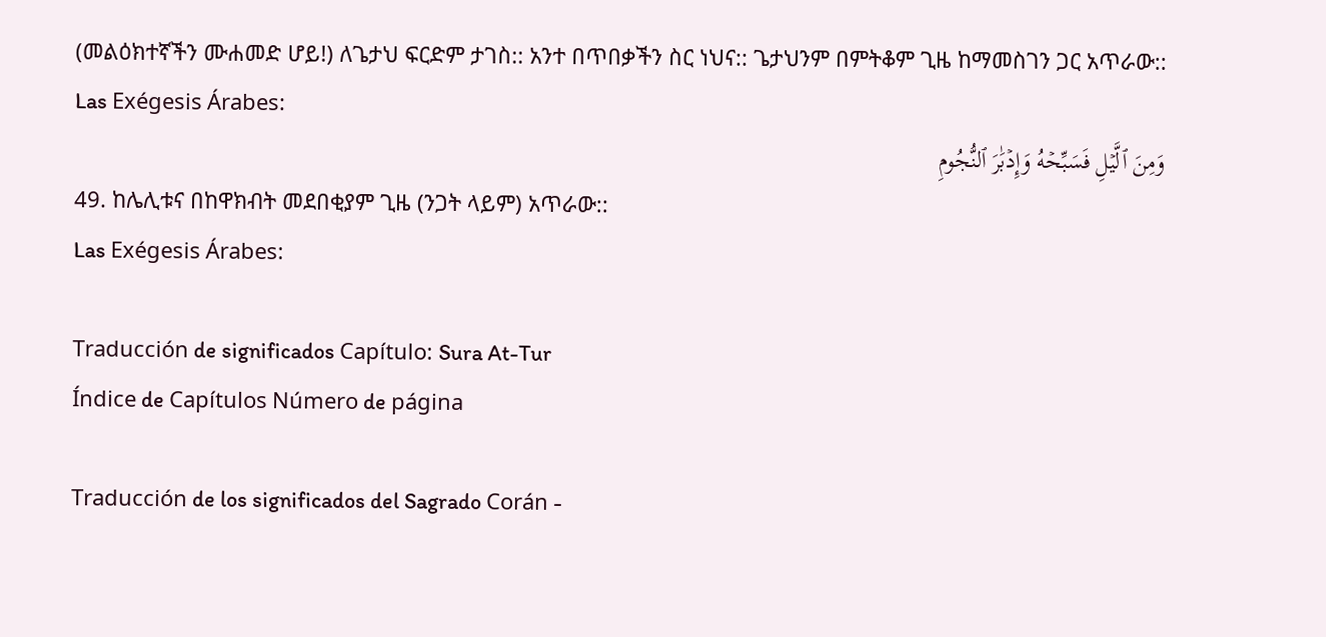(መልዕክተኛችን ሙሐመድ ሆይ!) ለጌታህ ፍርድም ታገስ:: አንተ በጥበቃችን ስር ነህና:: ጌታህንም በምትቆም ጊዜ ከማመስገን ጋር አጥራው::
Las Exégesis Árabes:
وَمِنَ ٱلَّيۡلِ فَسَبِّحۡهُ وَإِدۡبَٰرَ ٱلنُّجُومِ
49. ከሌሊቱና በከዋክብት መደበቂያም ጊዜ (ንጋት ላይም) አጥራው::
Las Exégesis Árabes:

Traducción de significados Capítulo: Sura At-Tur
Índice de Capítulos Número de página

Traducción de los significados del Sagrado Corán -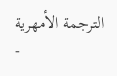الترجمة الأمهرية -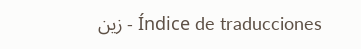زين - Índice de traducciones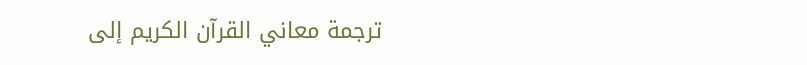ترجمة معاني القرآن الكريم إلى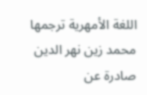اللغة الأمهرية ترجمها محمد زين نهر الدين صادرة عن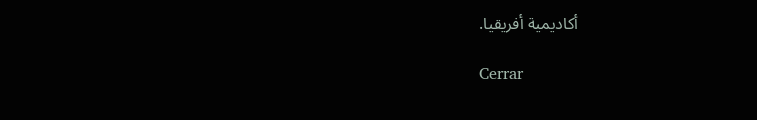أكاديمية أفريقيا.

Cerrar